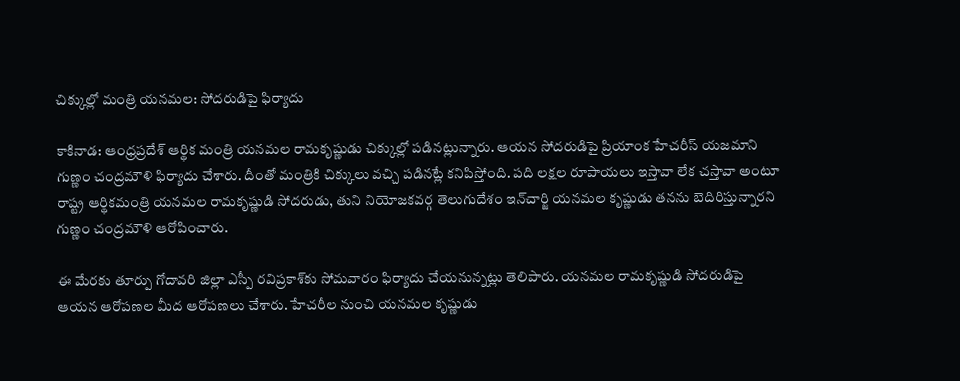చిక్కుల్లో మంత్రి యనమల: సోదరుడిపై ఫిర్యాదు

కాకినాడ: ఆంధ్రప్రదేశ్ ఆర్థిక మంత్రి యనమల రామకృష్ణుడు చిక్కుల్లో పడినట్లున్నారు. ఆయన సోదరుడిపై ప్రియాంక హేచరీస్ యజమాని గుణ్ణం చంద్రమౌళి ఫిర్యాదు చేశారు. దీంతో మంత్రికి చిక్కులు వచ్చి పడినట్లే కనిపిస్తోంది. పది లక్షల రూపాయలు ఇస్తావా లేక చస్తావా అంటూ రాష్ట్ర ఆర్థికమంత్రి యనమల రామకృష్ణుడి సోదరుడు, తుని నియోజకవర్గ తెలుగుదేశం ఇన్‌చార్జి యనమల కృష్ణుడు తనను బెదిరిస్తున్నారని గుణ్ణం చంద్రమౌళి ఆరోపించారు.

ఈ మేరకు తూర్పు గోదావరి జిల్లా ఎస్పీ రవిప్రకాశ్‌కు సోమవారం ఫిర్యాదు చేయనున్నట్లు తెలిపారు. యనమల రామకృష్ణుడి సోదరుడిపై ఆయన ఆరోపణల మీద ఆరోపణలు చేశారు. హేచరీల నుంచి యనమల కృష్ణుడు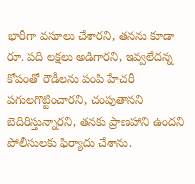భారీగా వసూలు చేశారని, తనను కూడా రూ. పది లక్షలు అడిగారని, ఇవ్వలేదన్న కోపంతో రౌడీలను పంపి హేచరీ పగులగొట్టించారని, చంపుతానని బెదిరిస్తున్నారని, తనకు ప్రాణహాని ఉందని పోలీసులకు ఫిర్యాదు చేశాను.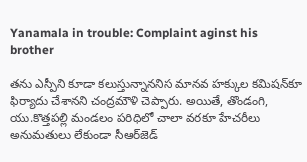Yanamala in trouble: Complaint aginst his brother

తను ఎస్పీని కూడా కలుస్తున్నాననిస మానవ హక్కుల కమిషన్‌కూ ఫిర్యాదు చేశానని చంద్రమౌళి చెప్పారు. అయితే, తొండంగి, యు.కొత్తపల్లి మండలం పరిధిలో చాలా వరకూ హేచరీలు అనుమతులు లేకుండా సీఆర్‌జెడ్‌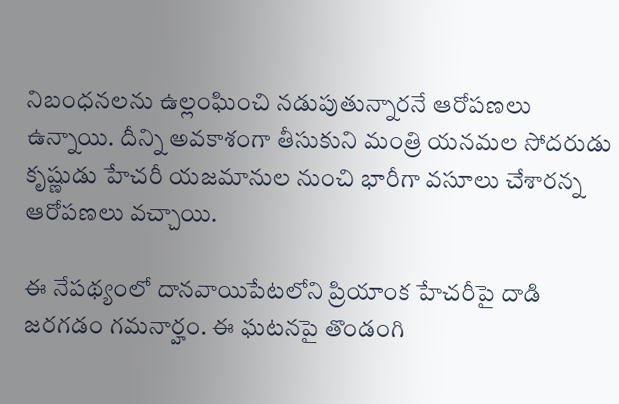నిబంధనలను ఉల్లంఘించి నడుపుతున్నారనే ఆరోపణలు ఉన్నాయి. దీన్ని అవకాశంగా తీసుకుని మంత్రి యనమల సోదరుడు కృష్ణుడు హేచరీ యజమానుల నుంచి భారీగా వసూలు చేశారన్న ఆరోపణలు వచ్చాయి.

ఈ నేపథ్యంలో దానవాయిపేటలోని ప్రియాంక హేచరీపై దాడి జరగడం గమనార్హం. ఈ ఘటనపై తొండంగి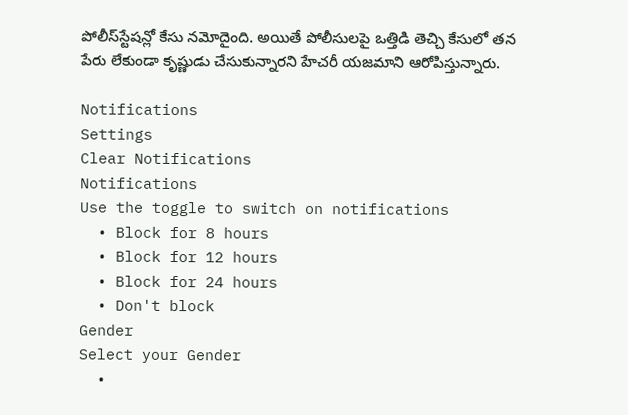పోలీస్‌స్టేషన్లో కేసు నమోదైంది. అయితే పోలీసులపై ఒత్తిడి తెచ్చి కేసులో తన పేరు లేకుండా కృష్ణుడు చేసుకున్నారని హేచరీ యజమాని ఆరోపిస్తున్నారు.

Notifications
Settings
Clear Notifications
Notifications
Use the toggle to switch on notifications
  • Block for 8 hours
  • Block for 12 hours
  • Block for 24 hours
  • Don't block
Gender
Select your Gender
  •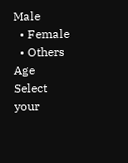Male
  • Female
  • Others
Age
Select your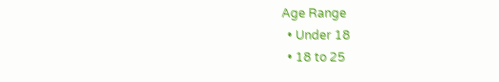Age Range
  • Under 18
  • 18 to 25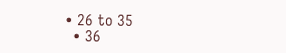• 26 to 35
  • 36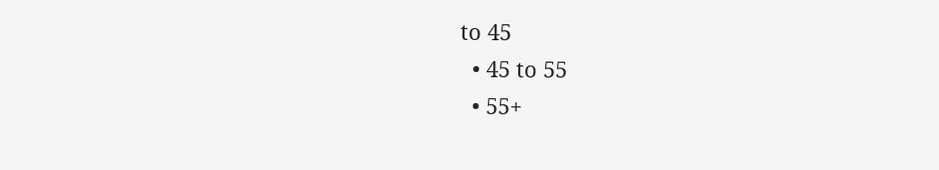to 45
  • 45 to 55
  • 55+